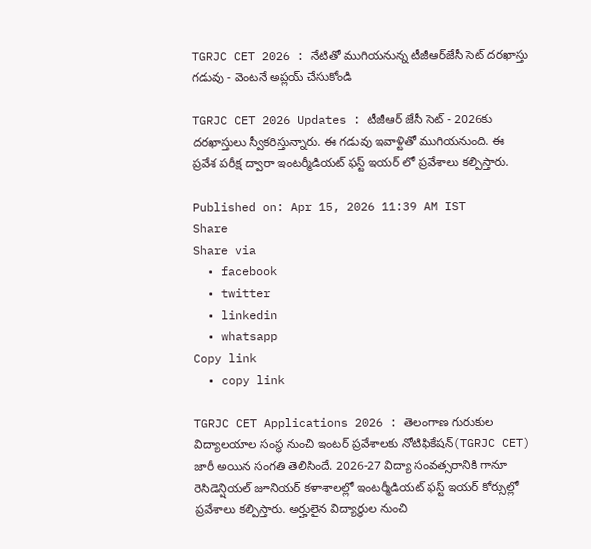TGRJC CET 2026 : నేటితో ముగియనున్న టీజీఆర్‌జేసీ సెట్‌ దరఖాస్తు గడువు - వెంటనే అప్లయ్ చేసుకోండి

TGRJC CET 2026 Updates : టీజీఆర్ జేసీ సెట్ - 2026కు దరఖాస్తులు స్వీకరిస్తున్నారు. ఈ గడువు ఇవాళ్టితో ముగియనుంది. ఈ ప్రవేశ పరీక్ష ద్వారా ఇంటర్మీడియట్ ఫస్ట్ ఇయర్ లో ప్రవేశాలు కల్పిస్తారు.

Published on: Apr 15, 2026 11:39 AM IST
Share
Share via
  • facebook
  • twitter
  • linkedin
  • whatsapp
Copy link
  • copy link

TGRJC CET Applications 2026 : తెలంగాణ గురుకుల విద్యాలయాల సంస్థ నుంచి ఇంటర్ ప్రవేశాలకు నోటిఫికేషన్(TGRJC CET) జారీ అయిన సంగతి తెలిసిందే. 2026-27 విద్యా సంవత్సరానికి గానూ రెసిడెన్షియల్ జూనియర్ కళాశాలల్లో ఇంటర్మీడియట్ ఫస్ట్ ఇయర్ కోర్సుల్లో ప్రవేశాలు కల్పిస్తారు. అర్హులైన విద్యార్థుల నుంచి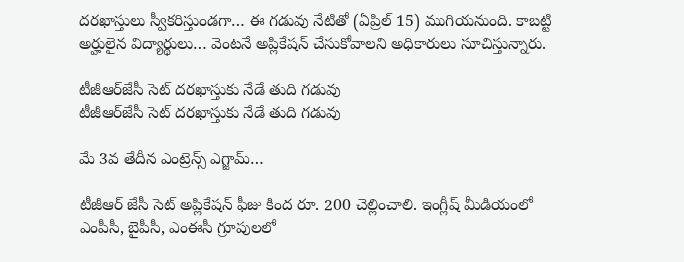దరఖాస్తులు స్వీకరిస్తుండగా… ఈ గడువు నేటితో (ఏప్రిల్ 15) ముగియనుంది. కాబట్టి అర్హులైన విద్యార్థులు… వెంటనే అప్లికేషన్ చేసుకోవాలని అధికారులు సూచిస్తున్నారు.

టీజీఆర్‌జేసీ సెట్‌ దరఖాస్తుకు నేడే తుది గడువు
టీజీఆర్‌జేసీ సెట్‌ దరఖాస్తుకు నేడే తుది గడువు

మే 3వ తేదీన ఎంట్రెన్స్ ఎగ్జామ్…

టీజీఆర్ జేసీ సెట్ అప్లికేషన్ ఫీజు కింద రూ. 200 చెల్లించాలి. ఇంగ్లీష్ మీడియంలో ఎంపీసీ, బైపీసీ, ఎంఈసీ గ్రూపులలో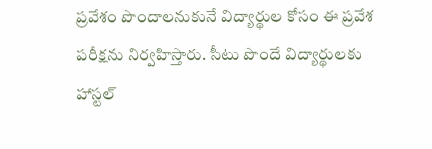ప్రవేశం పొందాలనుకునే విద్యార్థుల కోసం ఈ ప్రవేశ పరీక్షను నిర్వహిస్తారు. సీటు పొందే విద్యార్థులకు హాస్టల్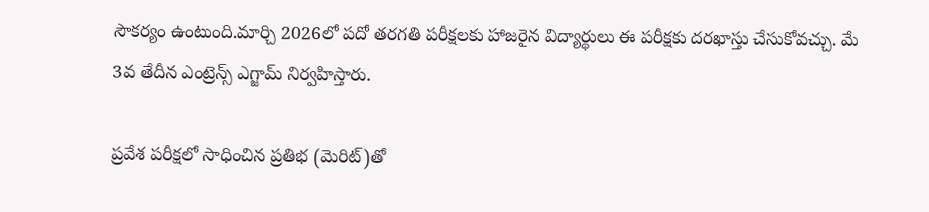సౌకర్యం ఉంటుంది.మార్చి 2026లో పదో తరగతి పరీక్షలకు హాజరైన విద్యార్థులు ఈ పరీక్షకు దరఖాస్తు చేసుకోవచ్చు. మే 3వ తేదీన ఎంట్రెన్స్ ఎగ్జామ్ నిర్వహిస్తారు.

ప్రవేశ పరీక్షలో సాధించిన ప్రతిభ (మెరిట్)తో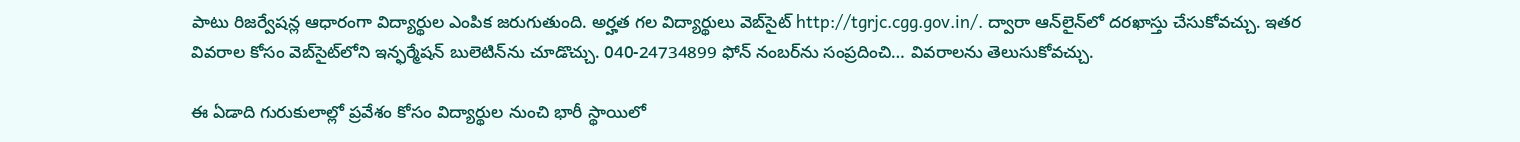పాటు రిజర్వేషన్ల ఆధారంగా విద్యార్థుల ఎంపిక జరుగుతుంది. అర్హత గల విద్యార్థులు వెబ్‌సైట్ http://tgrjc.cgg.gov.in/. ద్వారా ఆన్‌లైన్‌లో దరఖాస్తు చేసుకోవచ్చు. ఇతర వివరాల కోసం వెబ్‌సైట్‌లోని ఇన్ఫర్మేషన్ బులెటిన్‌ను చూడొచ్చు. 040-24734899 ఫోన్ నంబర్‌ను సంప్రదించి… వివరాలను తెలుసుకోవచ్చు.

ఈ ఏడాది గురుకులాల్లో ప్రవేశం కోసం విద్యార్థుల నుంచి భారీ స్థాయిలో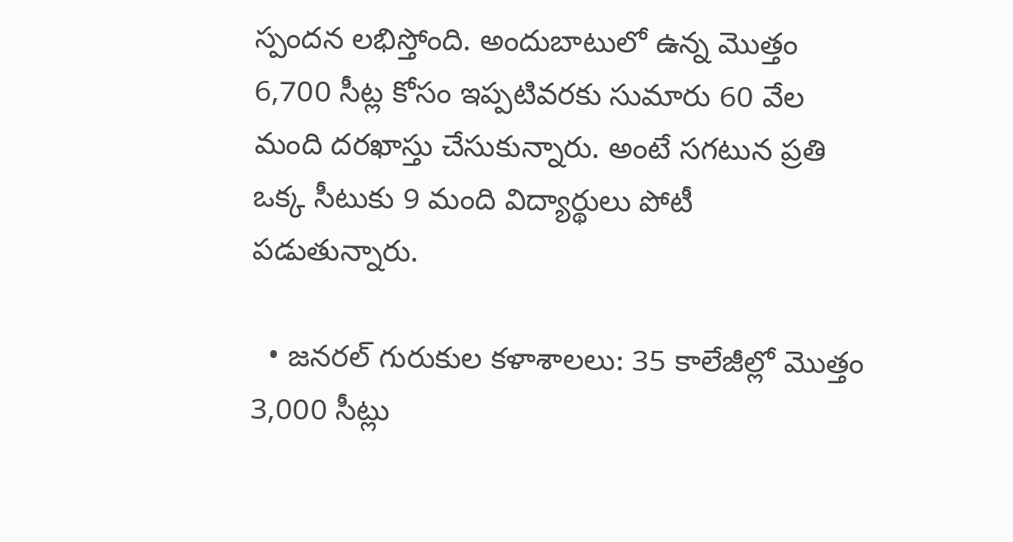స్పందన లభిస్తోంది. అందుబాటులో ఉన్న మొత్తం 6,700 సీట్ల కోసం ఇప్పటివరకు సుమారు 60 వేల మంది దరఖాస్తు చేసుకున్నారు. అంటే సగటున ప్రతి ఒక్క సీటుకు 9 మంది విద్యార్థులు పోటీ పడుతున్నారు.

  • జనరల్ గురుకుల కళాశాలలు: 35 కాలేజీల్లో మొత్తం 3,000 సీట్లు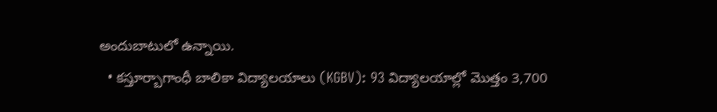అందుబాటులో ఉన్నాయి.
  • కస్తూర్బాగాంధీ బాలికా విద్యాలయాలు (KGBV): 93 విద్యాలయాల్లో మొత్తం 3,700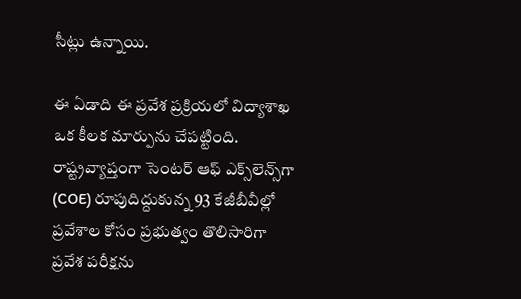సీట్లు ఉన్నాయి.

ఈ ఏడాది ఈ ప్రవేశ ప్రక్రియలో విద్యాశాఖ ఒక కీలక మార్పును చేపట్టింది. రాష్ట్రవ్యాప్తంగా సెంటర్‌ ఆఫ్‌ ఎక్స్‌లెన్స్‌గా (COE) రూపుదిద్దుకున్న 93 కేజీబీవీల్లో ప్రవేశాల కోసం ప్రభుత్వం తొలిసారిగా ప్రవేశ పరీక్షను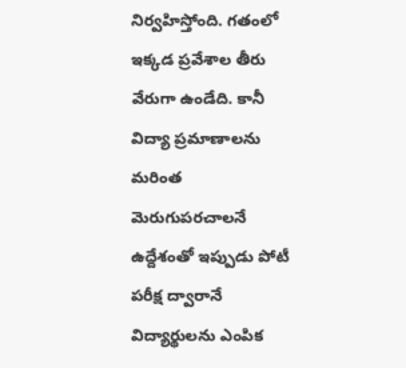నిర్వహిస్తోంది. గతంలో ఇక్కడ ప్రవేశాల తీరు వేరుగా ఉండేది. కానీ విద్యా ప్రమాణాలను మరింత మెరుగుపరచాలనే ఉద్దేశంతో ఇప్పుడు పోటీ పరీక్ష ద్వారానే విద్యార్థులను ఎంపిక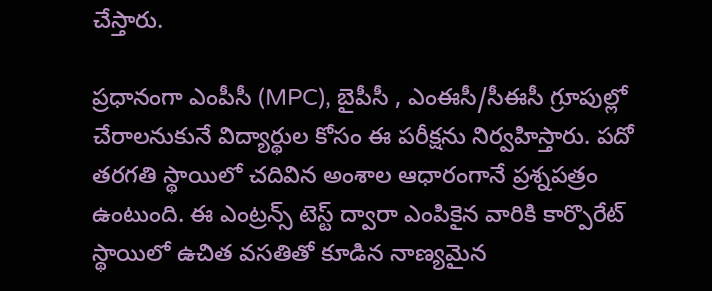చేస్తారు.

ప్రధానంగా ఎంపీసీ (MPC), బైపీసీ , ఎంఈసీ/సీఈసీ గ్రూపుల్లో చేరాలనుకునే విద్యార్థుల కోసం ఈ పరీక్షను నిర్వహిస్తారు. పదో తరగతి స్థాయిలో చదివిన అంశాల ఆధారంగానే ప్రశ్నపత్రం ఉంటుంది. ఈ ఎంట్రన్స్ టెస్ట్ ద్వారా ఎంపికైన వారికి కార్పొరేట్ స్థాయిలో ఉచిత వసతితో కూడిన నాణ్యమైన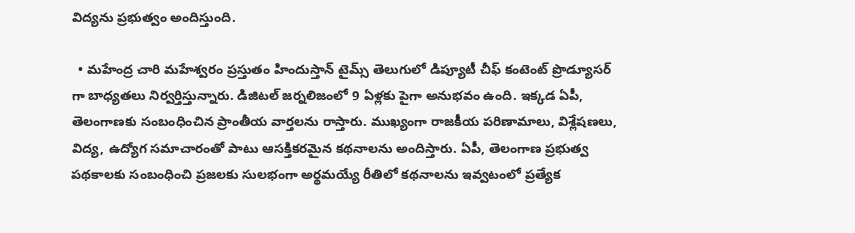విద్యను ప్రభుత్వం అందిస్తుంది.

  • మహేంద్ర చారి మహేశ్వరం ప్రస్తుతం హిందుస్తాన్ టైమ్స్ తెలుగులో డిప్యూటీ చీఫ్ కంటెంట్ ప్రొడ్యూసర్ గా బాధ్యతలు నిర్వర్తిస్తున్నారు. డిజిటల్ జర్నలిజంలో 9 ఏళ్లకు పైగా అనుభవం ఉంది. ఇక్కడ ఏపీ, తెలంగాణకు సంబంధించిన ప్రాంతీయ వార్తలను రాస్తారు. ముఖ్యంగా రాజకీయ పరిణామాలు, విశ్లేషణలు, విద్య, ఉద్యోగ సమాచారంతో పాటు ఆసక్తికరమైన కథనాలను అందిస్తారు. ఏపీ, తెలంగాణ ప్రభుత్వ పథకాలకు సంబంధించి ప్రజలకు సులభంగా అర్థమయ్యే రీతిలో కథనాలను ఇవ్వటంలో ప్రత్యేక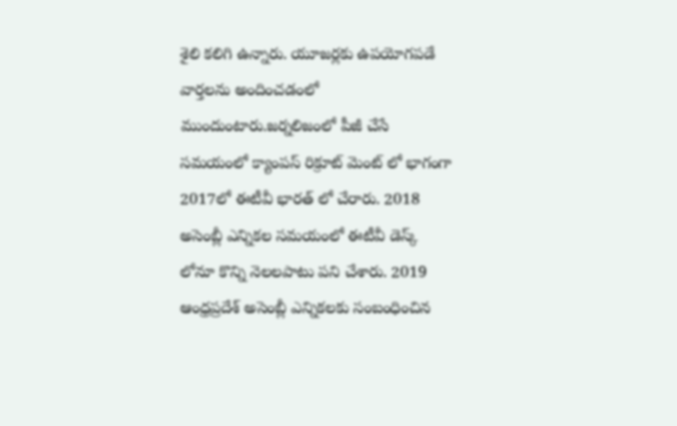శైలి కలిగి ఉన్నారు. యూజర్లకు ఉపయోగపడే వార్తలను అందించడంలో ముందుంటారు.జర్నలిజంలో పీజీ చేసే సమయంలో క్యాంపస్ రిక్రూట్ మెంట్ లో భాగంగా 2017లో ఈటీవీ భారత్ లో చేరారు. 2018 అసెంబ్లీ ఎన్నికల సమయంలో ఈటీవీ డెస్క్ లోనూ కొన్ని నెలలపాటు పని చేశారు. 2019 ఆంధ్రప్రదేశ్ అసెంబ్లీ ఎన్నికలకు సంబంధించిన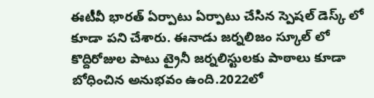ఈటీవీ భారత్ ఏర్పాటు ఏర్పాటు చేసిన స్పెషల్ డెస్క్ లో కూడా పని చేశారు. ఈనాడు జర్నలిజం స్కూల్ లో కొద్దిరోజుల పాటు ట్రైనీ జర్నలిస్టులకు పాఠాలు కూడా బోధించిన అనుభవం ఉంది.2022లో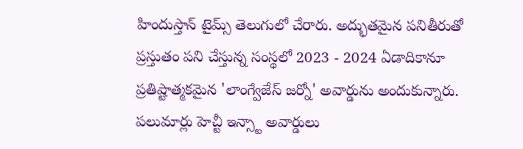హిందుస్తాన్ టైమ్స్ తెలుగులో చేరారు. అద్భుతమైన పనితీరుతో ప్రస్తుతం పని చేస్తున్న సంస్థలో 2023 - 2024 ఏడాదికానూ ప్రతిష్టాత్మకమైన 'లాంగ్వేజేస్ జర్నో' అవార్డును అందుకున్నారు. పలుమార్లు హెచ్టీ ఇన్స్టా అవార్డులు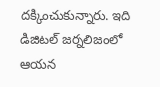దక్కించుకున్నారు. ఇది డిజిటల్ జర్నలిజంలో ఆయన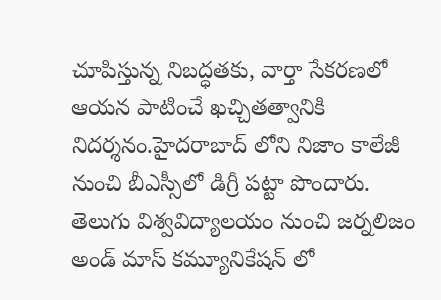చూపిస్తున్న నిబద్ధతకు, వార్తా సేకరణలో ఆయన పాటించే ఖచ్చితత్వానికి నిదర్శనం.హైదరాబాద్ లోని నిజాం కాలేజీ నుంచి బీఎస్సీలో డిగ్రీ పట్టా పొందారు. తెలుగు విశ్వవిద్యాలయం నుంచి జర్నలిజం అండ్ మాస్ కమ్యూనికేషన్ లో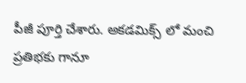పీజీ పూర్తి చేశారు. అకడమిక్స్ లో మంచి ప్రతిభకు గానూ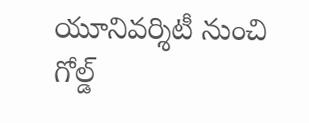యూనివర్శిటీ నుంచి గోల్డ్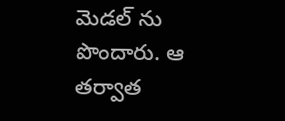మెడల్ ను పొందారు. ఆ తర్వాత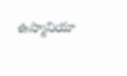ఉస్మానియా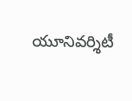యూనివర్శిటీ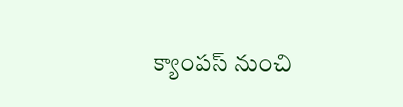క్యాంపస్ నుంచి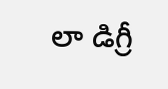లా డిగ్రీ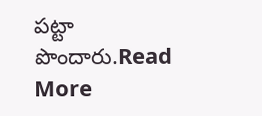పట్టా పొందారు.Read More